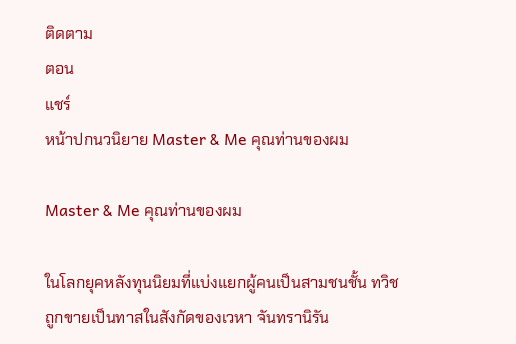ติดตาม
ตอน
แชร์
หน้าปกนวนิยาย Master & Me คุณท่านของผม

Master & Me คุณท่านของผม

ในโลกยุคหลังทุนนิยมที่แบ่งแยกผู้คนเป็นสามชนชั้น ทวิชถูกขายเป็นทาสในสังกัดของเวหา จันทรานิรัน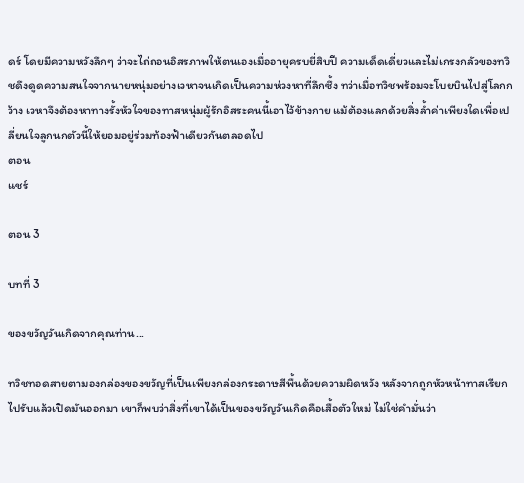ดร์ โดยมีความหวังลึกๆ ว่าจะไถ่ถอนอิสรภาพให้ตนเองเมื่ออายุครบยี่สิบปี ความเด็ดเดี่ยวและไม่เกรงกลัวของทวิชดึงดูดความสนใจจากนายหนุ่มอย่างเวหาจนเกิดเป็นความห่วงหาที่ลึกซึ้ง ทว่าเมื่อทวิชพร้อมจะโบยบินไปสู่โลกกว้าง เวหาจึงต้องหาทางรั้งหัวใจของทาสหนุ่มผู้รักอิสระคนนี้เอาไว้ข้างกาย แม้ต้องแลกด้วยสิ่งล้ำค่าเพียงใดเพื่อเปลี่ยนใจลูกนกตัวนี้ให้ยอมอยู่ร่วมท้องฟ้าเดียวกันตลอดไป
ตอน
แชร์

ตอน 3

บทที่ 3

ของขวัญวันเกิดจากคุณท่าน...

ทวิชทอดสายตามองกล่องของขวัญที่เป็นเพียงกล่องกระดาษสีพื้นด้วยความผิดหวัง หลังจากถูกหัวหน้าทาสเรียกไปรับแล้วเปิดมันออกมา เขาก็พบว่าสิ่งที่เขาได้เป็นของขวัญวันเกิดคือเสื้อตัวใหม่ ไม่ใช่คำมั่นว่า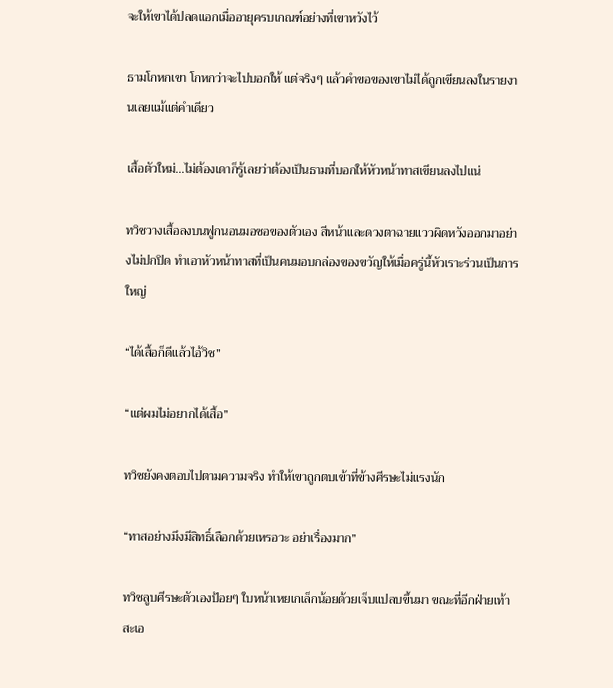จะให้เขาได้ปลดแอกเมื่ออายุครบเกณฑ์อย่างที่เขาหวังไว้

ธามโกหกเขา โกหกว่าจะไปบอกให้ แต่จริงๆ แล้วคำขอของเขาไม่ได้ถูกเขียนลงในรายงานเลยแม้แต่คำเดียว

เสื้อตัวใหม่...ไม่ต้องเดาก็รู้เลยว่าต้องเป็นธามที่บอกให้หัวหน้าทาสเขียนลงไปแน่

ทวิชวางเสื้อลงบนฟูกนอนมอซอของตัวเอง สีหน้าและดวงตาฉายแววผิดหวังออกมาอย่างไม่ปกปิด ทำเอาหัวหน้าทาสที่เป็นคนมอบกล่องของขวัญให้เมื่อครู่นี้หัวเราะร่วนเป็นการใหญ่

“ได้เสื้อก็ดีแล้วไอ้วิช”

“แต่ผมไม่อยากได้เสื้อ”

ทวิชยังคงตอบไปตามความจริง ทำให้เขาถูกตบเข้าที่ข้างศีรษะไม่แรงนัก

“ทาสอย่างมึงมีสิทธิ์เลือกด้วยเหรอวะ อย่าเรื่องมาก”

ทวิชลูบศีรษะตัวเองป้อยๆ ใบหน้าเหยเกเล็กน้อยด้วยเจ็บแปลบขึ้นมา ขณะที่อีกฝ่ายเท้าสะเอ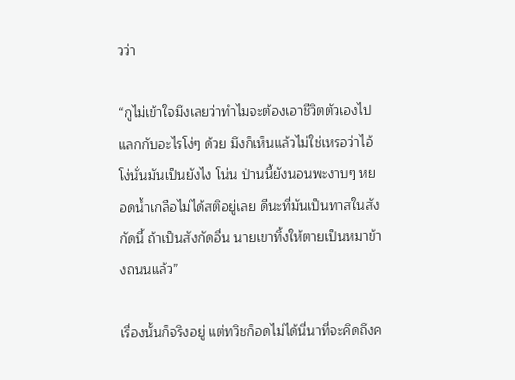วว่า

“กูไม่เข้าใจมึงเลยว่าทำไมจะต้องเอาชีวิตตัวเองไปแลกกับอะไรโง่ๆ ด้วย มึงก็เห็นแล้วไม่ใช่เหรอว่าไอ้โง่นั่นมันเป็นยังไง โน่น ป่านนี้ยังนอนพะงาบๆ หยอดน้ำเกลือไม่ได้สติอยู่เลย ดีนะที่มันเป็นทาสในสังกัดนี้ ถ้าเป็นสังกัดอื่น นายเขาทิ้งให้ตายเป็นหมาข้างถนนแล้ว”

เรื่องนั้นก็จริงอยู่ แต่ทวิชก็อดไม่ได้นี่นาที่จะคิดถึงค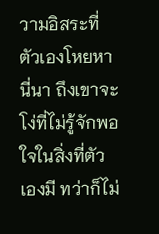วามอิสระที่ตัวเองโหยหานี่นา ถึงเขาจะโง่ที่ไม่รู้จักพอใจในสิ่งที่ตัวเองมี ทว่าก็ไม่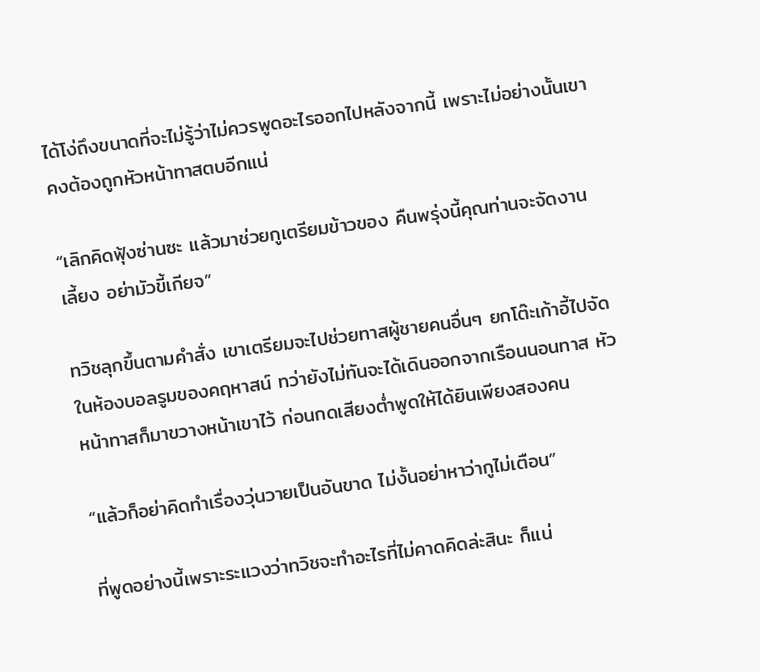ได้โง่ถึงขนาดที่จะไม่รู้ว่าไม่ควรพูดอะไรออกไปหลังจากนี้ เพราะไม่อย่างนั้นเขาคงต้องถูกหัวหน้าทาสตบอีกแน่

“เลิกคิดฟุ้งซ่านซะ แล้วมาช่วยกูเตรียมข้าวของ คืนพรุ่งนี้คุณท่านจะจัดงานเลี้ยง อย่ามัวขี้เกียจ”

ทวิชลุกขึ้นตามคำสั่ง เขาเตรียมจะไปช่วยทาสผู้ชายคนอื่นๆ ยกโต๊ะเก้าอี้ไปจัดในห้องบอลรูมของคฤหาสน์ ทว่ายังไม่ทันจะได้เดินออกจากเรือนนอนทาส หัวหน้าทาสก็มาขวางหน้าเขาไว้ ก่อนกดเสียงต่ำพูดให้ได้ยินเพียงสองคน

“แล้วก็อย่าคิดทำเรื่องวุ่นวายเป็นอันขาด ไม่งั้นอย่าหาว่ากูไม่เตือน”

ที่พูดอย่างนี้เพราะระแวงว่าทวิชจะทำอะไรที่ไม่คาดคิดล่ะสินะ ก็แน่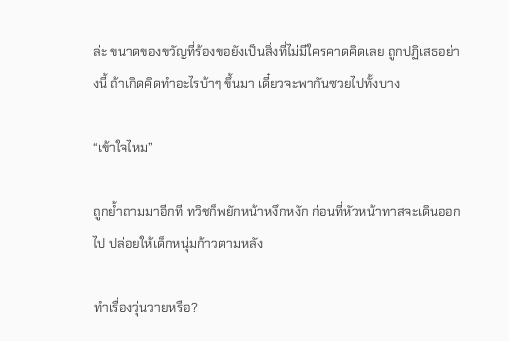ล่ะ ขนาดของขวัญที่ร้องขอยังเป็นสิ่งที่ไม่มีใครคาดคิดเลย ถูกปฏิเสธอย่างนี้ ถ้าเกิดคิดทำอะไรบ้าๆ ขึ้นมา เดี๋ยวจะพากันซวยไปทั้งบาง

“เข้าใจไหม”

ถูกย้ำถามมาอีกที ทวิชก็พยักหน้าหงึกหงัก ก่อนที่หัวหน้าทาสจะเดินออกไป ปล่อยให้เด็กหนุ่มก้าวตามหลัง

ทำเรื่องวุ่นวายหรือ?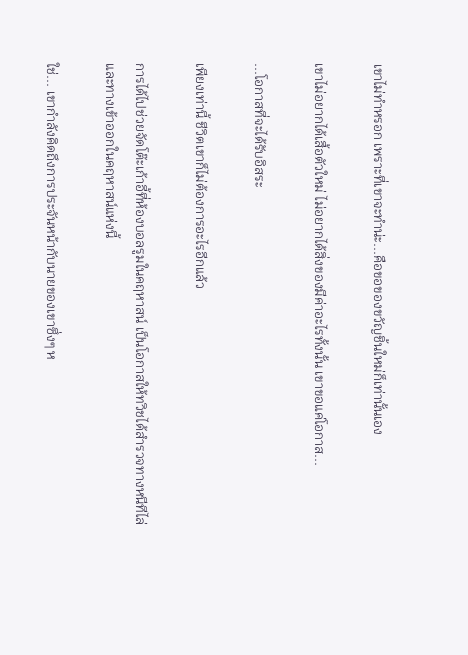เขาไม่ทำหรอก เพราะที่เขาจะทำน่ะ...คือขอของขวัญชิ้นใหม่ก็เท่านั้นเอง

เขาไม่อยากได้เสื้อตัวใหม่ ไม่อยากได้สิ่งของมีค่าอะไรทั้งนั้น เขาขอแค่โอกาส...

...โอกาสที่จะได้รับอิสระ

เพียงเท่านี้ ชีวิตเขาก็ไม่ต้องการอะไรอีกแล้ว

การได้ไปช่วยจัดโต๊ะเก้าอี้ที่ห้องบอลรูมในคฤหาสน์ เป็นโอกาสให้ทวิชได้สำรวจทางหนีทีไล่และทางเข้าออกในคฤหาสน์แห่งนี้

ใช่... เขากำลังคิดถึงการประจันหน้ากับนายของเขาซึ่งๆ ห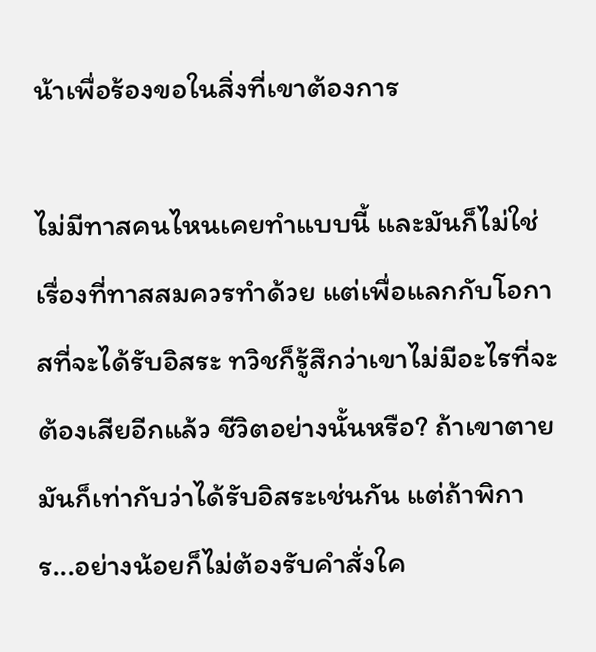น้าเพื่อร้องขอในสิ่งที่เขาต้องการ

ไม่มีทาสคนไหนเคยทำแบบนี้ และมันก็ไม่ใช่เรื่องที่ทาสสมควรทำด้วย แต่เพื่อแลกกับโอกาสที่จะได้รับอิสระ ทวิชก็รู้สึกว่าเขาไม่มีอะไรที่จะต้องเสียอีกแล้ว ชีวิตอย่างนั้นหรือ? ถ้าเขาตาย มันก็เท่ากับว่าได้รับอิสระเช่นกัน แต่ถ้าพิการ...อย่างน้อยก็ไม่ต้องรับคำสั่งใค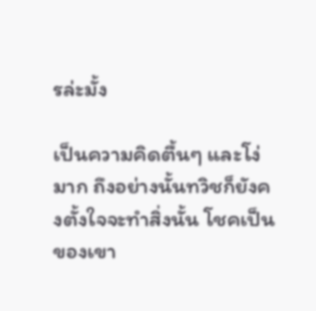รล่ะมั้ง

เป็นความคิดตื้นๆ และโง่มาก ถึงอย่างนั้นทวิชก็ยังคงตั้งใจจะทำสิ่งนั้น โชคเป็นของเขา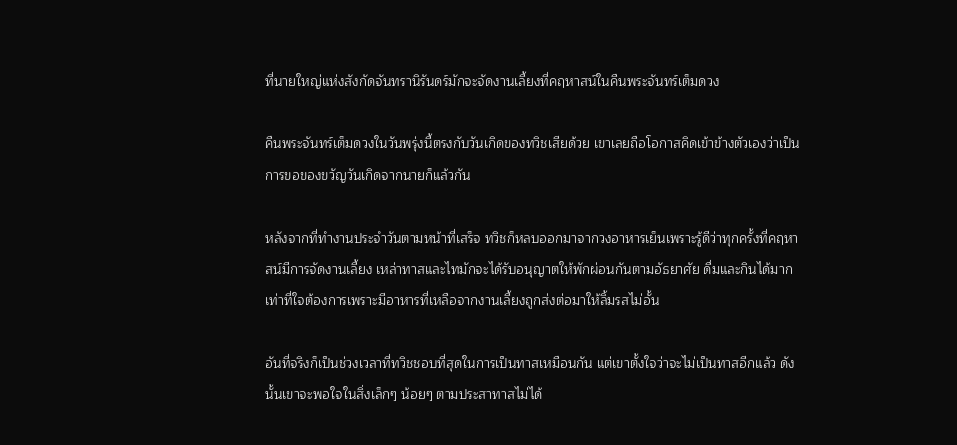ที่นายใหญ่แห่งสังกัดจันทรานิรันดร์มักจะจัดงานเลี้ยงที่คฤหาสน์ในคืนพระจันทร์เต็มดวง

คืนพระจันทร์เต็มดวงในวันพรุ่งนี้ตรงกับวันเกิดของทวิชเสียด้วย เขาเลยถือโอกาสคิดเข้าข้างตัวเองว่าเป็นการขอของขวัญวันเกิดจากนายก็แล้วกัน

หลังจากที่ทำงานประจำวันตามหน้าที่เสร็จ ทวิชก็หลบออกมาจากวงอาหารเย็นเพราะรู้ดีว่าทุกครั้งที่คฤหาสน์มีการจัดงานเลี้ยง เหล่าทาสและไทมักจะได้รับอนุญาตให้พักผ่อนกันตามอัธยาศัย ดื่มและกินได้มากเท่าที่ใจต้องการเพราะมีอาหารที่เหลือจากงานเลี้ยงถูกส่งต่อมาให้ลิ้มรสไม่อั้น

อันที่จริงก็เป็นช่วงเวลาที่ทวิชชอบที่สุดในการเป็นทาสเหมือนกัน แต่เขาตั้งใจว่าจะไม่เป็นทาสอีกแล้ว ดังนั้นเขาจะพอใจในสิ่งเล็กๆ น้อยๆ ตามประสาทาสไม่ได้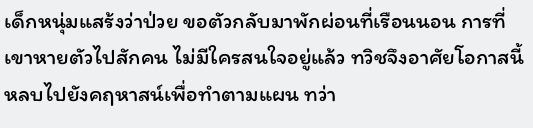เด็กหนุ่มแสร้งว่าป่วย ขอตัวกลับมาพักผ่อนที่เรือนนอน การที่เขาหายตัวไปสักคน ไม่มีใครสนใจอยู่แล้ว ทวิชจึงอาศัยโอกาสนี้หลบไปยังคฤหาสน์เพื่อทำตามแผน ทว่า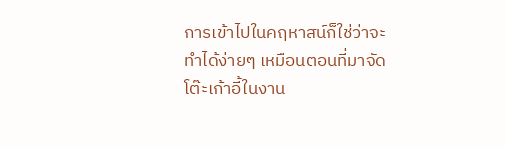การเข้าไปในคฤหาสน์ก็ใช่ว่าจะทำได้ง่ายๆ เหมือนตอนที่มาจัดโต๊ะเก้าอี้ในงาน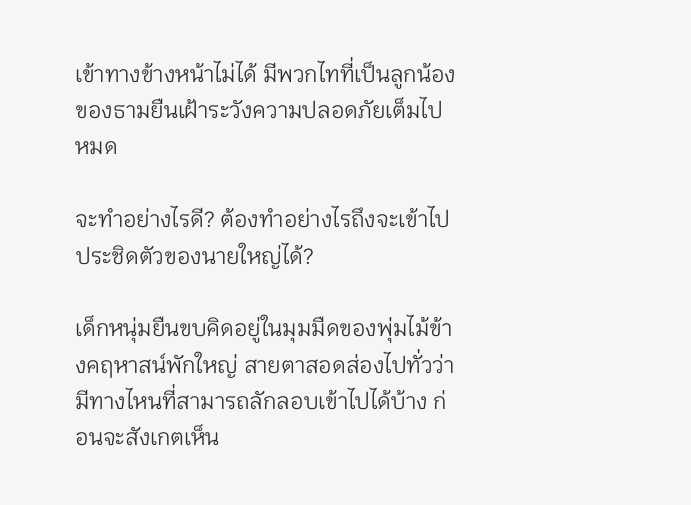เข้าทางข้างหน้าไม่ได้ มีพวกไทที่เป็นลูกน้องของธามยืนเฝ้าระวังความปลอดภัยเต็มไปหมด

จะทำอย่างไรดี? ต้องทำอย่างไรถึงจะเข้าไปประชิดตัวของนายใหญ่ได้?

เด็กหนุ่มยืนขบคิดอยู่ในมุมมืดของพุ่มไม้ข้างคฤหาสน์พักใหญ่ สายตาสอดส่องไปทั่วว่ามีทางไหนที่สามารถลักลอบเข้าไปได้บ้าง ก่อนจะสังเกตเห็น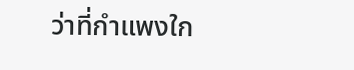ว่าที่กำแพงใก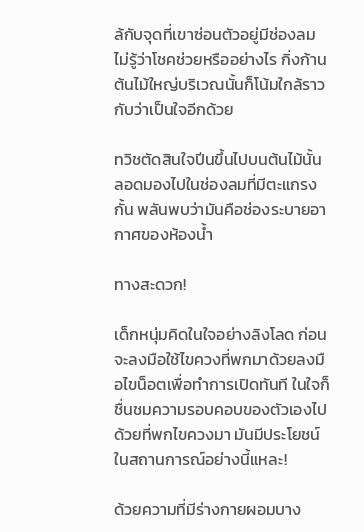ล้กับจุดที่เขาซ่อนตัวอยู่มีช่องลม ไม่รู้ว่าโชคช่วยหรืออย่างไร กิ่งก้านต้นไม้ใหญ่บริเวณนั้นก็โน้มใกล้ราวกับว่าเป็นใจอีกด้วย

ทวิชตัดสินใจปีนขึ้นไปบนต้นไม้นั้น ลอดมองไปในช่องลมที่มีตะแกรงกั้น พลันพบว่ามันคือช่องระบายอากาศของห้องน้ำ

ทางสะดวก!

เด็กหนุ่มคิดในใจอย่างลิงโลด ก่อนจะลงมือใช้ไขควงที่พกมาด้วยลงมือไขน็อตเพื่อทำการเปิดทันที ในใจก็ชื่นชมความรอบคอบของตัวเองไปด้วยที่พกไขควงมา มันมีประโยชน์ในสถานการณ์อย่างนี้แหละ!

ด้วยความที่มีร่างกายผอมบาง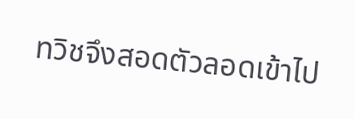ทวิชจึงสอดตัวลอดเข้าไป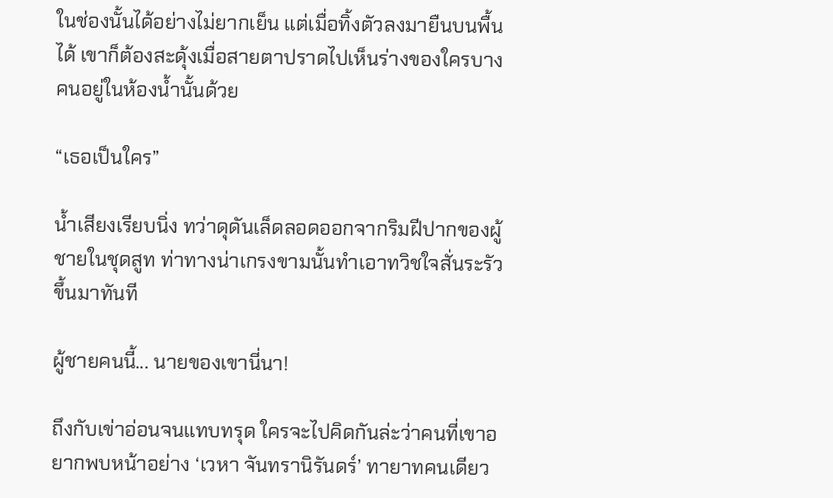ในช่องนั้นได้อย่างไม่ยากเย็น แต่เมื่อทิ้งตัวลงมายืนบนพื้นได้ เขาก็ต้องสะดุ้งเมื่อสายตาปราดไปเห็นร่างของใครบางคนอยู่ในห้องน้ำนั้นด้วย

“เธอเป็นใคร”

น้ำเสียงเรียบนิ่ง ทว่าดุดันเล็ดลอดออกจากริมฝีปากของผู้ชายในชุดสูท ท่าทางน่าเกรงขามนั้นทำเอาทวิชใจสั่นระรัวขึ้นมาทันที

ผู้ชายคนนี้... นายของเขานี่นา!

ถึงกับเข่าอ่อนจนแทบทรุด ใครจะไปคิดกันล่ะว่าคนที่เขาอยากพบหน้าอย่าง ‘เวหา จันทรานิรันดร์’ ทายาทคนเดียว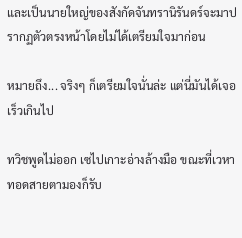และเป็นนายใหญ่ของสังกัดจันทรานิรันดร์จะมาปรากฏตัวตรงหน้าโดยไม่ได้เตรียมใจมาก่อน

หมายถึง... จริงๆ ก็เตรียมใจนั่นล่ะ แต่นี่มันได้เจอเร็วเกินไป

ทวิชพูดไม่ออก เซไปเกาะอ่างล้างมือ ขณะที่เวหาทอดสายตามองก็รับ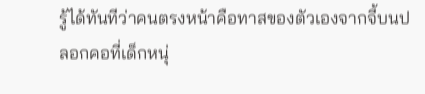รู้ได้ทันทีว่าคนตรงหน้าคือทาสของตัวเองจากจี้บนปลอกคอที่เด็กหนุ่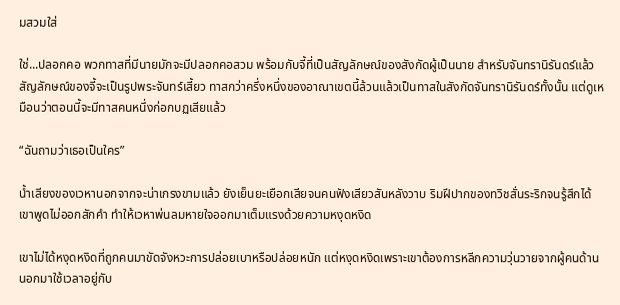มสวมใส่

ใช่...ปลอกคอ พวกทาสที่มีนายมักจะมีปลอกคอสวม พร้อมกับจี้ที่เป็นสัญลักษณ์ของสังกัดผู้เป็นนาย สำหรับจันทรานิรันดร์แล้ว สัญลักษณ์ของจี้จะเป็นรูปพระจันทร์เสี้ยว ทาสกว่าครึ่งหนึ่งของอาณาเขตนี้ล้วนแล้วเป็นทาสในสังกัดจันทรานิรันดร์ทั้งนั้น แต่ดูเหมือนว่าตอนนี้จะมีทาสคนหนึ่งก่อกบฏเสียแล้ว

“ฉันถามว่าเธอเป็นใคร”

น้ำเสียงของเวหานอกจากจะน่าเกรงขามแล้ว ยังเย็นยะเยือกเสียจนคนฟังเสียวสันหลังวาบ ริมฝีปากของทวิชสั่นระริกจนรู้สึกได้ เขาพูดไม่ออกสักคำ ทำให้เวหาพ่นลมหายใจออกมาเต็มแรงด้วยความหงุดหงิด

เขาไม่ได้หงุดหงิดที่ถูกคนมาขัดจังหวะการปล่อยเบาหรือปล่อยหนัก แต่หงุดหงิดเพราะเขาต้องการหลีกความวุ่นวายจากผู้คนด้านนอกมาใช้เวลาอยู่กับ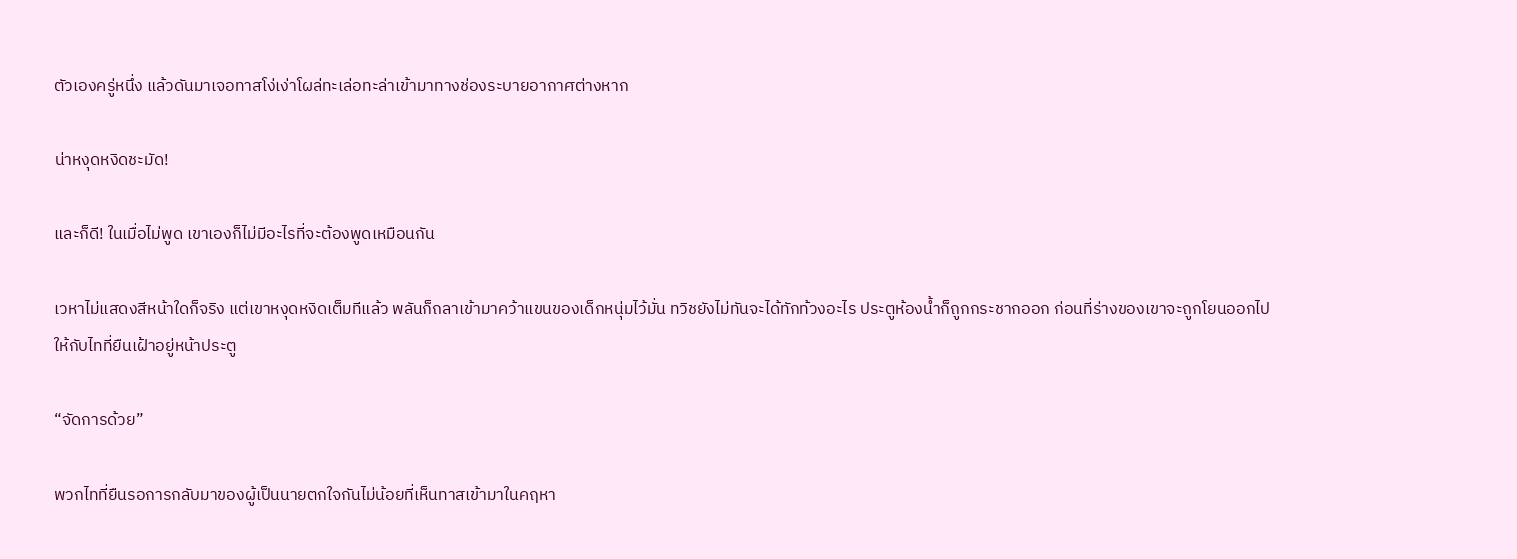ตัวเองครู่หนึ่ง แล้วดันมาเจอทาสโง่เง่าโผล่ทะเล่อทะล่าเข้ามาทางช่องระบายอากาศต่างหาก

น่าหงุดหงิดชะมัด!

และก็ดี! ในเมื่อไม่พูด เขาเองก็ไม่มีอะไรที่จะต้องพูดเหมือนกัน

เวหาไม่แสดงสีหน้าใดก็จริง แต่เขาหงุดหงิดเต็มทีแล้ว พลันก็ถลาเข้ามาคว้าแขนของเด็กหนุ่มไว้มั่น ทวิชยังไม่ทันจะได้ทักท้วงอะไร ประตูห้องน้ำก็ถูกกระชากออก ก่อนที่ร่างของเขาจะถูกโยนออกไปให้กับไทที่ยืนเฝ้าอยู่หน้าประตู

“จัดการด้วย”

พวกไทที่ยืนรอการกลับมาของผู้เป็นนายตกใจกันไม่น้อยที่เห็นทาสเข้ามาในคฤหา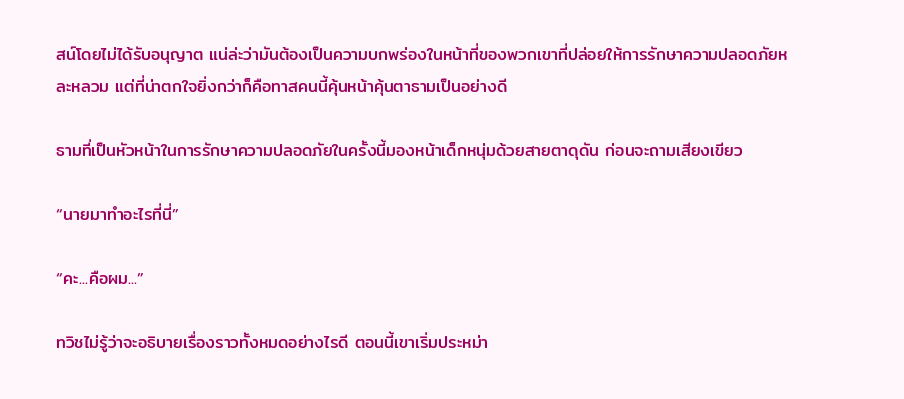สน์โดยไม่ได้รับอนุญาต แน่ล่ะว่ามันต้องเป็นความบกพร่องในหน้าที่ของพวกเขาที่ปล่อยให้การรักษาความปลอดภัยหละหลวม แต่ที่น่าตกใจยิ่งกว่าก็คือทาสคนนี้คุ้นหน้าคุ้นตาธามเป็นอย่างดี

ธามที่เป็นหัวหน้าในการรักษาความปลอดภัยในครั้งนี้มองหน้าเด็กหนุ่มด้วยสายตาดุดัน ก่อนจะถามเสียงเขียว

“นายมาทำอะไรที่นี่”

“คะ...คือผม...”

ทวิชไม่รู้ว่าจะอธิบายเรื่องราวทั้งหมดอย่างไรดี ตอนนี้เขาเริ่มประหม่า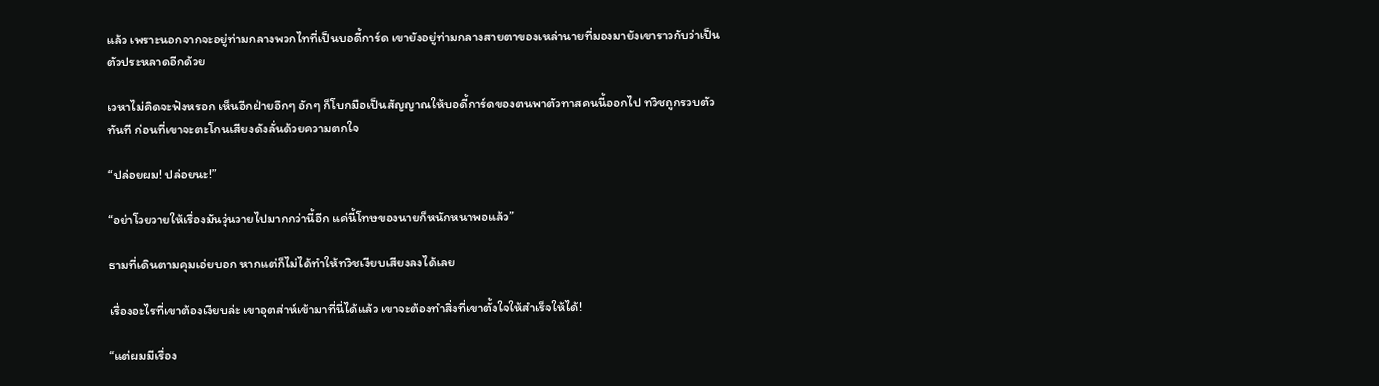แล้ว เพราะนอกจากจะอยู่ท่ามกลางพวกไทที่เป็นบอดี้การ์ด เขายังอยู่ท่ามกลางสายตาของเหล่านายที่มองมายังเขาราวกับว่าเป็นตัวประหลาดอีกด้วย

เวหาไม่คิดจะฟังหรอก เห็นอีกฝ่ายอึกๆ อักๆ ก็โบกมือเป็นสัญญาณให้บอดี้การ์ดของตนพาตัวทาสคนนี้ออกไป ทวิชถูกรวบตัวทันที ก่อนที่เขาจะตะโกนเสียงดังลั่นด้วยความตกใจ

“ปล่อยผม! ปล่อยนะ!”

“อย่าโวยวายให้เรื่องมันวุ่นวายไปมากกว่านี้อีก แค่นี้โทษของนายก็หนักหนาพอแล้ว”

ธามที่เดินตามคุมเอ่ยบอก หากแต่ก็ไม่ได้ทำให้ทวิชเงียบเสียงลงได้เลย

เรื่องอะไรที่เขาต้องเงียบล่ะ เขาอุตส่าห์เข้ามาที่นี่ได้แล้ว เขาจะต้องทำสิ่งที่เขาตั้งใจให้สำเร็จให้ได้!

“แต่ผมมีเรื่อง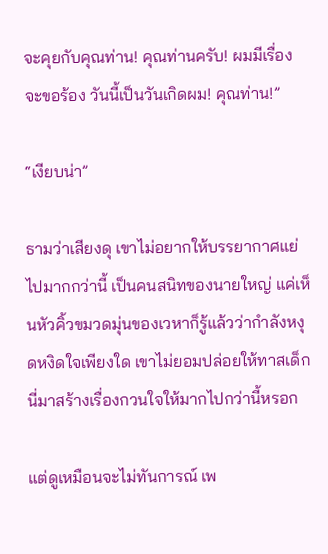จะคุยกับคุณท่าน! คุณท่านครับ! ผมมีเรื่องจะขอร้อง วันนี้เป็นวันเกิดผม! คุณท่าน!”

“เงียบน่า”

ธามว่าเสียงดุ เขาไม่อยากให้บรรยากาศแย่ไปมากกว่านี้ เป็นคนสนิทของนายใหญ่ แค่เห็นหัวคิ้วขมวดมุ่นของเวหาก็รู้แล้วว่ากำลังหงุดหงิดใจเพียงใด เขาไม่ยอมปล่อยให้ทาสเด็กนี่มาสร้างเรื่องกวนใจให้มากไปกว่านี้หรอก

แต่ดูเหมือนจะไม่ทันการณ์ เพ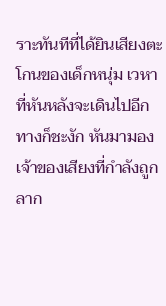ราะทันทีที่ได้ยินเสียงตะโกนของเด็กหนุ่ม เวหาที่หันหลังจะเดินไปอีกทางก็ชะงัก หันมามองเจ้าของเสียงที่กำลังถูกลาก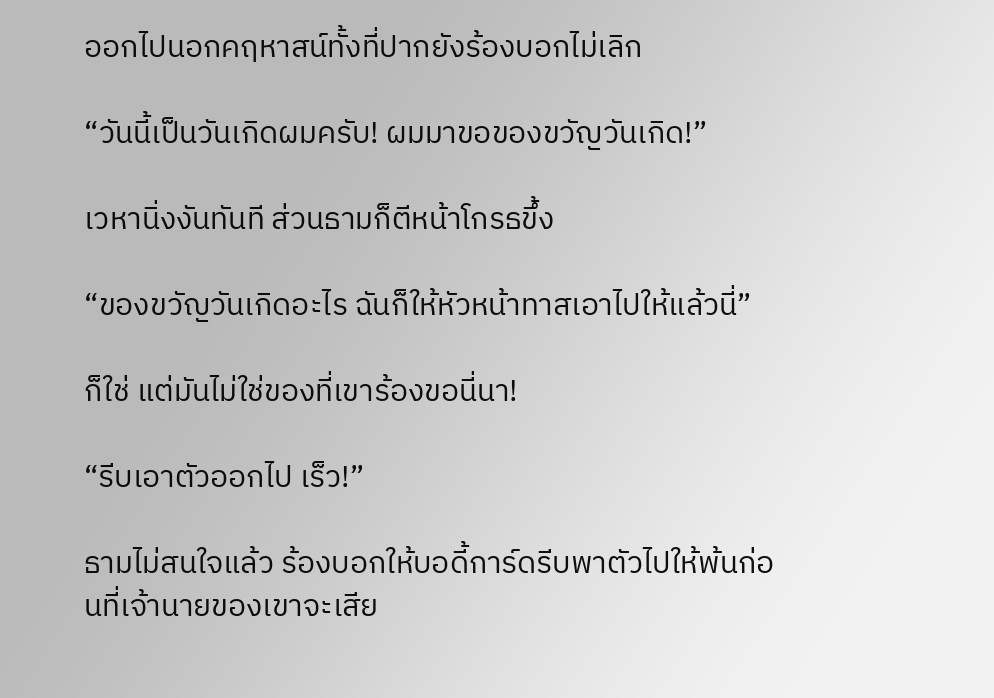ออกไปนอกคฤหาสน์ทั้งที่ปากยังร้องบอกไม่เลิก

“วันนี้เป็นวันเกิดผมครับ! ผมมาขอของขวัญวันเกิด!”

เวหานิ่งงันทันที ส่วนธามก็ตีหน้าโกรธขึ้ง

“ของขวัญวันเกิดอะไร ฉันก็ให้หัวหน้าทาสเอาไปให้แล้วนี่”

ก็ใช่ แต่มันไม่ใช่ของที่เขาร้องขอนี่นา!

“รีบเอาตัวออกไป เร็ว!”

ธามไม่สนใจแล้ว ร้องบอกให้บอดี้การ์ดรีบพาตัวไปให้พ้นก่อนที่เจ้านายของเขาจะเสีย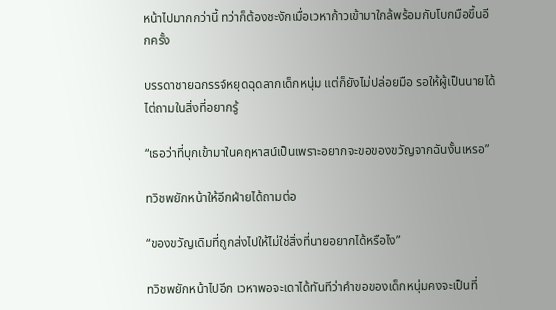หน้าไปมากกว่านี้ ทว่าก็ต้องชะงักเมื่อเวหาก้าวเข้ามาใกล้พร้อมกับโบกมือขึ้นอีกครั้ง

บรรดาชายฉกรรจ์หยุดฉุดลากเด็กหนุ่ม แต่ก็ยังไม่ปล่อยมือ รอให้ผู้เป็นนายได้ไต่ถามในสิ่งที่อยากรู้

“เธอว่าที่บุกเข้ามาในคฤหาสน์เป็นเพราะอยากจะขอของขวัญจากฉันงั้นเหรอ”

ทวิชพยักหน้าให้อีกฝ่ายได้ถามต่อ

“ของขวัญเดิมที่ถูกส่งไปให้ไม่ใช่สิ่งที่นายอยากได้หรือไง”

ทวิชพยักหน้าไปอีก เวหาพอจะเดาได้ทันทีว่าคำขอของเด็กหนุ่มคงจะเป็นที่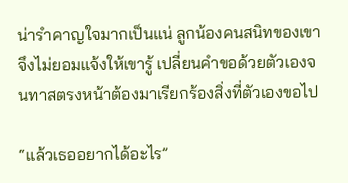น่ารำคาญใจมากเป็นแน่ ลูกน้องคนสนิทของเขาจึงไม่ยอมแจ้งให้เขารู้ เปลี่ยนคำขอด้วยตัวเองจนทาสตรงหน้าต้องมาเรียกร้องสิ่งที่ตัวเองขอไป

“แล้วเธออยากได้อะไร”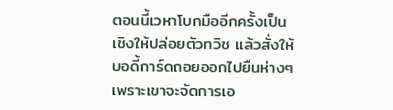ตอนนี้เวหาโบกมืออีกครั้งเป็นเชิงให้ปล่อยตัวทวิช แล้วสั่งให้บอดี้การ์ดถอยออกไปยืนห่างๆ เพราะเขาจะจัดการเอ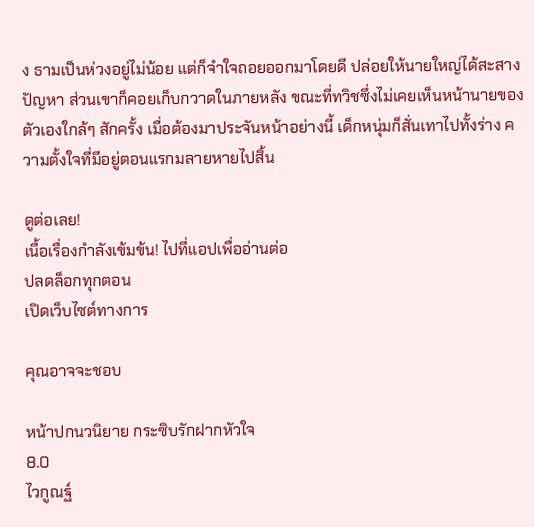ง ธามเป็นห่วงอยู่ไม่น้อย แต่ก็จำใจถอยออกมาโดยดี ปล่อยให้นายใหญ่ได้สะสางปัญหา ส่วนเขาก็คอยเก็บกวาดในภายหลัง ขณะที่ทวิชซึ่งไม่เคยเห็นหน้านายของตัวเองใกล้ๆ สักครั้ง เมื่อต้องมาประจันหน้าอย่างนี้ เด็กหนุ่มก็สั่นเทาไปทั้งร่าง ความตั้งใจที่มีอยู่ตอนแรกมลายหายไปสิ้น

ดูต่อเลย!
เนื้อเรื่องกำลังเข้มข้น! ไปที่แอปเพื่ออ่านต่อ
ปลดล็อกทุกตอน
เปิดเว็บไซต์ทางการ

คุณอาจจะชอบ

หน้าปกนวนิยาย กระซิบรักฝากหัวใจ
8.0
ไวกูณฐ์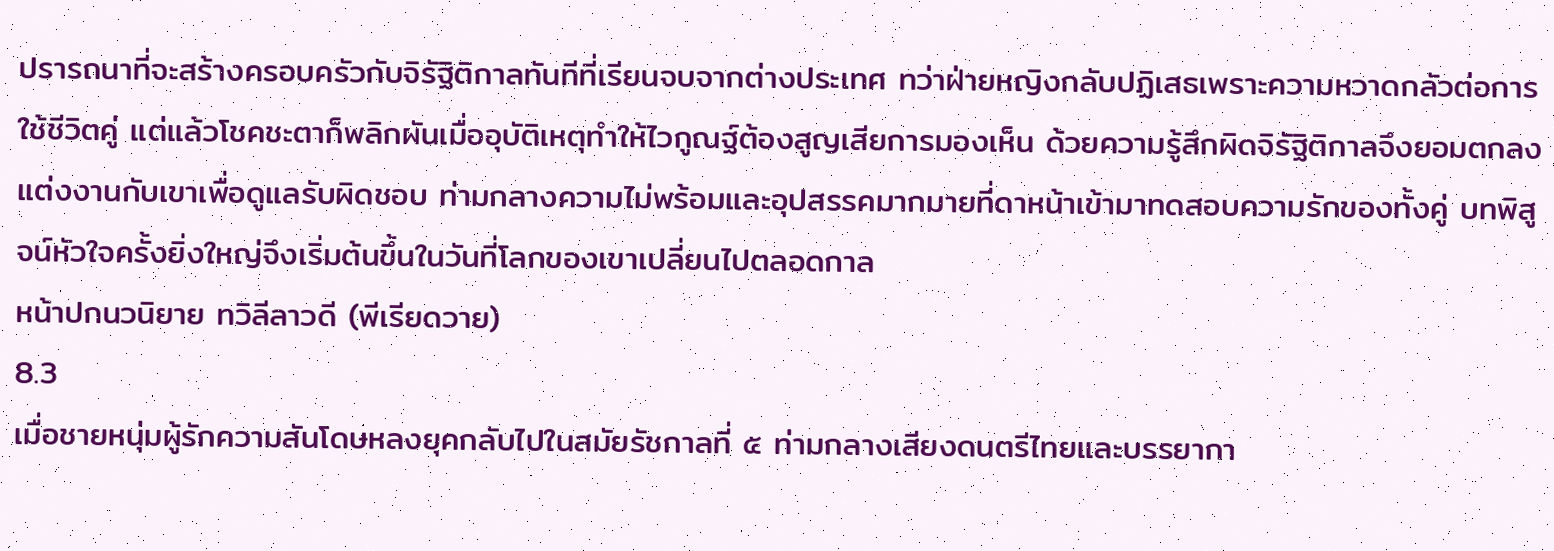ปรารถนาที่จะสร้างครอบครัวกับจิรัฐิติกาลทันทีที่เรียนจบจากต่างประเทศ ทว่าฝ่ายหญิงกลับปฏิเสธเพราะความหวาดกลัวต่อการใช้ชีวิตคู่ แต่แล้วโชคชะตาก็พลิกผันเมื่ออุบัติเหตุทำให้ไวกูณฐ์ต้องสูญเสียการมองเห็น ด้วยความรู้สึกผิดจิรัฐิติกาลจึงยอมตกลงแต่งงานกับเขาเพื่อดูแลรับผิดชอบ ท่ามกลางความไม่พร้อมและอุปสรรคมากมายที่ดาหน้าเข้ามาทดสอบความรักของทั้งคู่ บทพิสูจน์หัวใจครั้งยิ่งใหญ่จึงเริ่มต้นขึ้นในวันที่โลกของเขาเปลี่ยนไปตลอดกาล
หน้าปกนวนิยาย ทวิลีลาวดี (พีเรียดวาย)
8.3
เมื่อชายหนุ่มผู้รักความสันโดษหลงยุคกลับไปในสมัยรัชกาลที่ ๕ ท่ามกลางเสียงดนตรีไทยและบรรยากา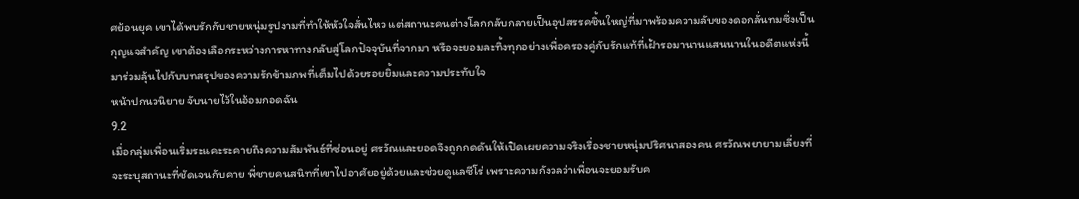ศย้อนยุค เขาได้พบรักกับชายหนุ่มรูปงามที่ทำให้หัวใจสั่นไหว แต่สถานะคนต่างโลกกลับกลายเป็นอุปสรรคชิ้นใหญ่ที่มาพร้อมความลับของดอกลั่นทมซึ่งเป็นกุญแจสำคัญ เขาต้องเลือกระหว่างการหาทางกลับสู่โลกปัจจุบันที่จากมา หรือจะยอมละทิ้งทุกอย่างเพื่อครองคู่กับรักแท้ที่เฝ้ารอมานานแสนนานในอดีตแห่งนี้ มาร่วมลุ้นไปกับบทสรุปของความรักข้ามภพที่เต็มไปด้วยรอยยิ้มและความประทับใจ
หน้าปกนวนิยาย จับนายไว้ในอ้อมกอดฉัน
9.2
เมื่อกลุ่มเพื่อนเริ่มระแคะระคายถึงความสัมพันธ์ที่ซ่อนอยู่ ศรวัณและยอดจึงถูกกดดันให้เปิดเผยความจริงเรื่องชายหนุ่มปริศนาสองคน ศรวัณพยายามเลี่ยงที่จะระบุสถานะที่ชัดเจนกับคาย พี่ชายคนสนิทที่เขาไปอาศัยอยู่ด้วยและช่วยดูแลซีโร่ เพราะความกังวลว่าเพื่อนจะยอมรับค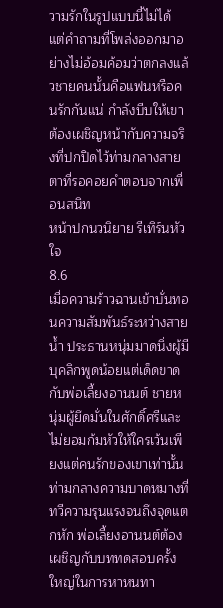วามรักในรูปแบบนี้ไม่ได้ แต่คำถามที่โพล่งออกมาอย่างไม่อ้อมค้อมว่าตกลงแล้วชายคนนั้นคือแฟนหรือคนรักกันแน่ กำลังบีบให้เขาต้องเผชิญหน้ากับความจริงที่ปกปิดไว้ท่ามกลางสายตาที่รอคอยคำตอบจากเพื่อนสนิท
หน้าปกนวนิยาย รีเทิร์นหัวใจ
8.6
เมื่อความร้าวฉานเข้าบั่นทอนความสัมพันธ์ระหว่างสายน้ำ ประธานหนุ่มมาดนิ่งผู้มีบุคลิกพูดน้อยแต่เด็ดขาด กับพ่อเลี้ยงอานนต์ ชายหนุ่มผู้ยึดมั่นในศักดิ์ศรีและไม่ยอมก้มหัวให้ใครเว้นเพียงแต่คนรักของเขาเท่านั้น ท่ามกลางความบาดหมางที่ทวีความรุนแรงจนถึงจุดแตกหัก พ่อเลี้ยงอานนต์ต้องเผชิญกับบททดสอบครั้งใหญ่ในการหาหนทา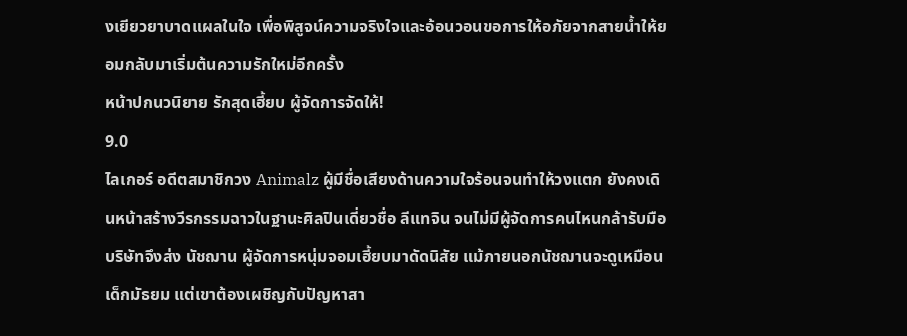งเยียวยาบาดแผลในใจ เพื่อพิสูจน์ความจริงใจและอ้อนวอนขอการให้อภัยจากสายน้ำให้ยอมกลับมาเริ่มต้นความรักใหม่อีกครั้ง
หน้าปกนวนิยาย รักสุดเฮี้ยบ ผู้จัดการจัดให้!
9.0
ไลเกอร์ อดีตสมาชิกวง Animalz ผู้มีชื่อเสียงด้านความใจร้อนจนทำให้วงแตก ยังคงเดินหน้าสร้างวีรกรรมฉาวในฐานะศิลปินเดี่ยวชื่อ ลีแทจิน จนไม่มีผู้จัดการคนไหนกล้ารับมือ บริษัทจึงส่ง นัชฌาน ผู้จัดการหนุ่มจอมเฮี้ยบมาดัดนิสัย แม้ภายนอกนัชฌานจะดูเหมือนเด็กมัธยม แต่เขาต้องเผชิญกับปัญหาสา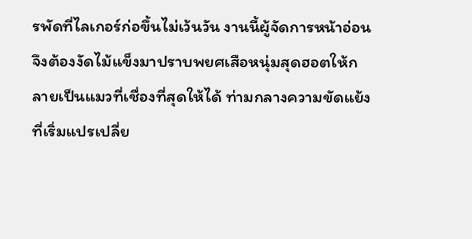รพัดที่ไลเกอร์ก่อขึ้นไม่เว้นวัน งานนี้ผู้จัดการหน้าอ่อนจึงต้องงัดไม้แข็งมาปราบพยศเสือหนุ่มสุดฮอตให้กลายเป็นแมวที่เชื่องที่สุดให้ได้ ท่ามกลางความขัดแย้งที่เริ่มแปรเปลี่ย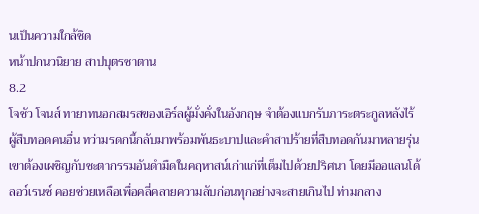นเป็นความใกล้ชิด
หน้าปกนวนิยาย สาปบุตรซาตาน
8.2
โจชัว โจนส์ ทายาทนอกสมรสของเอิร์ลผู้มั่งคั่งในอังกฤษ จำต้องแบกรับภาระตระกูลหลังไร้ผู้สืบทอดคนอื่น ทว่ามรดกนี้กลับมาพร้อมพันธะบาปและคำสาปร้ายที่สืบทอดกันมาหลายรุ่น เขาต้องเผชิญกับชะตากรรมอันดำมืดในคฤหาสน์เก่าแก่ที่เต็มไปด้วยปริศนา โดยมีออแลนโด้ ลอว์เรนซ์ คอยช่วยเหลือเพื่อคลี่คลายความลับก่อนทุกอย่างจะสายเกินไป ท่ามกลาง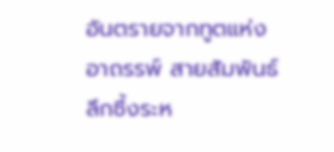อันตรายจากทูตแห่งอาถรรพ์ สายสัมพันธ์ลึกซึ้งระห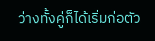ว่างทั้งคู่ก็ได้เริ่มก่อตัว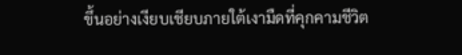ขึ้นอย่างเงียบเชียบภายใต้เงามืดที่คุกคามชีวิต